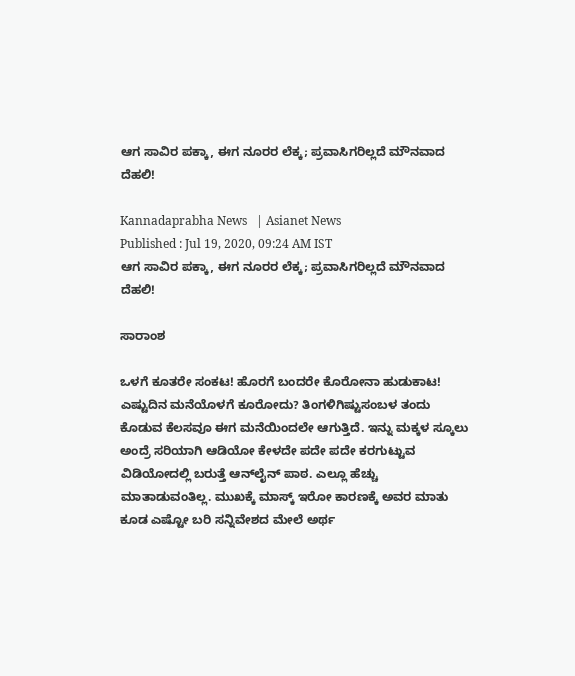ಆಗ ಸಾವಿರ ಪಕ್ಕಾ, ಈಗ ನೂರರ ಲೆಕ್ಕ; ಪ್ರವಾಸಿಗರಿಲ್ಲದೆ ಮೌನವಾದ ದೆಹಲಿ!

Kannadaprabha News   | Asianet News
Published : Jul 19, 2020, 09:24 AM IST
ಆಗ ಸಾವಿರ ಪಕ್ಕಾ, ಈಗ ನೂರರ ಲೆಕ್ಕ; ಪ್ರವಾಸಿಗರಿಲ್ಲದೆ ಮೌನವಾದ ದೆಹಲಿ!

ಸಾರಾಂಶ

ಒಳಗೆ ಕೂತರೇ ಸಂಕಟ! ಹೊರಗೆ ಬಂದರೇ ಕೊರೋನಾ ಹುಡುಕಾಟ! ಎಷ್ಟುದಿನ ಮನೆಯೊಳಗೆ ಕೂರೋದು? ತಿಂಗಳಿಗಿಷ್ಟುಸಂಬಳ ತಂದು ಕೊಡುವ ಕೆಲಸವೂ ಈಗ ಮನೆಯಿಂದಲೇ ಆಗುತ್ತಿದೆ. ಇನ್ನು ಮಕ್ಕಳ ಸ್ಕೂಲು ಅಂದ್ರೆ ಸರಿಯಾಗಿ ಆಡಿಯೋ ಕೇಳದೇ ಪದೇ ಪದೇ ಕರಗುಟ್ಟುವ ವಿಡಿಯೋದಲ್ಲಿ ಬರುತ್ತೆ ಆನ್‌ಲೈನ್‌ ಪಾಠ. ಎಲ್ಲೂ ಹೆಚ್ಚು ಮಾತಾಡುವಂತಿಲ್ಲ. ಮುಖಕ್ಕೆ ಮಾಸ್ಕ್‌ ಇರೋ ಕಾರಣಕ್ಕೆ ಅವರ ಮಾತು ಕೂಡ ಎಷ್ಟೋ ಬರಿ ಸನ್ನಿವೇಶದ ಮೇಲೆ ಅರ್ಥ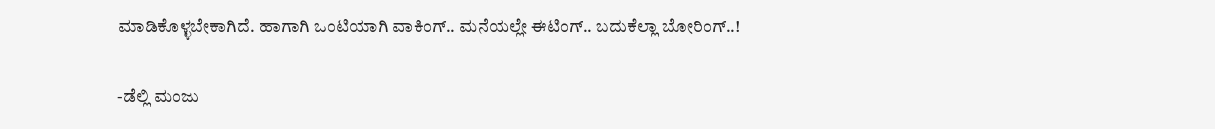ಮಾಡಿಕೊಳ್ಳಬೇಕಾಗಿದೆ. ಹಾಗಾಗಿ ಒಂಟಿಯಾಗಿ ವಾಕಿಂಗ್‌.. ಮನೆಯಲ್ಲೇ ಈಟಿಂಗ್‌.. ಬದುಕೆಲ್ಲಾ ಬೋರಿಂಗ್‌..!

-ಡೆಲ್ಲಿ ಮಂಜು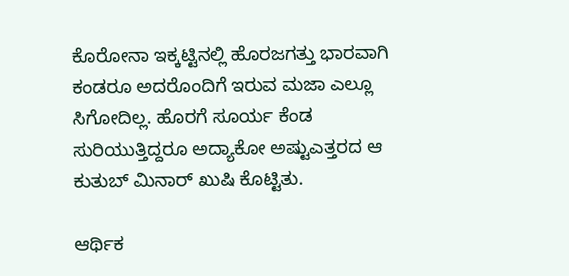ಕೊರೋನಾ ಇಕ್ಕಟ್ಟಿನಲ್ಲಿ ಹೊರಜಗತ್ತು ಭಾರವಾಗಿ ಕಂಡರೂ ಅದರೊಂದಿಗೆ ಇರುವ ಮಜಾ ಎಲ್ಲೂ ಸಿಗೋದಿಲ್ಲ. ಹೊರಗೆ ಸೂರ್ಯ ಕೆಂಡ ಸುರಿಯುತ್ತಿದ್ದರೂ ಅದ್ಯಾಕೋ ಅಷ್ಟುಎತ್ತರದ ಆ ಕುತುಬ್‌ ಮಿನಾರ್‌ ಖುಷಿ ಕೊಟ್ಟಿತು.

ಆರ್ಥಿಕ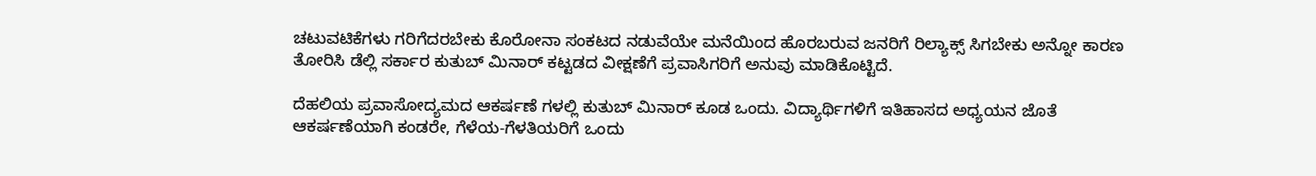ಚಟುವಟಿಕೆಗಳು ಗರಿಗೆದರಬೇಕು ಕೊರೋನಾ ಸಂಕಟದ ನಡುವೆಯೇ ಮನೆಯಿಂದ ಹೊರಬರುವ ಜನರಿಗೆ ರಿಲ್ಯಾಕ್ಸ್‌ ಸಿಗಬೇಕು ಅನ್ನೋ ಕಾರಣ ತೋರಿಸಿ ಡೆಲ್ಲಿ ಸರ್ಕಾರ ಕುತುಬ್‌ ಮಿನಾರ್‌ ಕಟ್ಟಡದ ವೀಕ್ಷಣೆಗೆ ಪ್ರವಾಸಿಗರಿಗೆ ಅನುವು ಮಾಡಿಕೊಟ್ಟಿದೆ.

ದೆಹಲಿಯ ಪ್ರವಾಸೋದ್ಯಮದ ಆಕರ್ಷಣೆ ಗಳಲ್ಲಿ ಕುತುಬ್‌ ಮಿನಾರ್‌ ಕೂಡ ಒಂದು. ವಿದ್ಯಾರ್ಥಿಗಳಿಗೆ ಇತಿಹಾಸದ ಅಧ್ಯಯನ ಜೊತೆ ಆಕರ್ಷಣೆಯಾಗಿ ಕಂಡರೇ, ಗೆಳೆಯ-ಗೆಳತಿಯರಿಗೆ ಒಂದು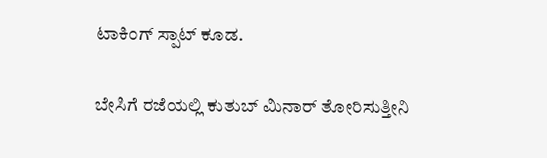ಟಾಕಿಂಗ್‌ ಸ್ಪಾಟ್‌ ಕೂಡ.

ಬೇಸಿಗೆ ರಜೆಯಲ್ಲಿ ಕುತುಬ್‌ ಮಿನಾರ್‌ ತೋರಿಸುತ್ತೀನಿ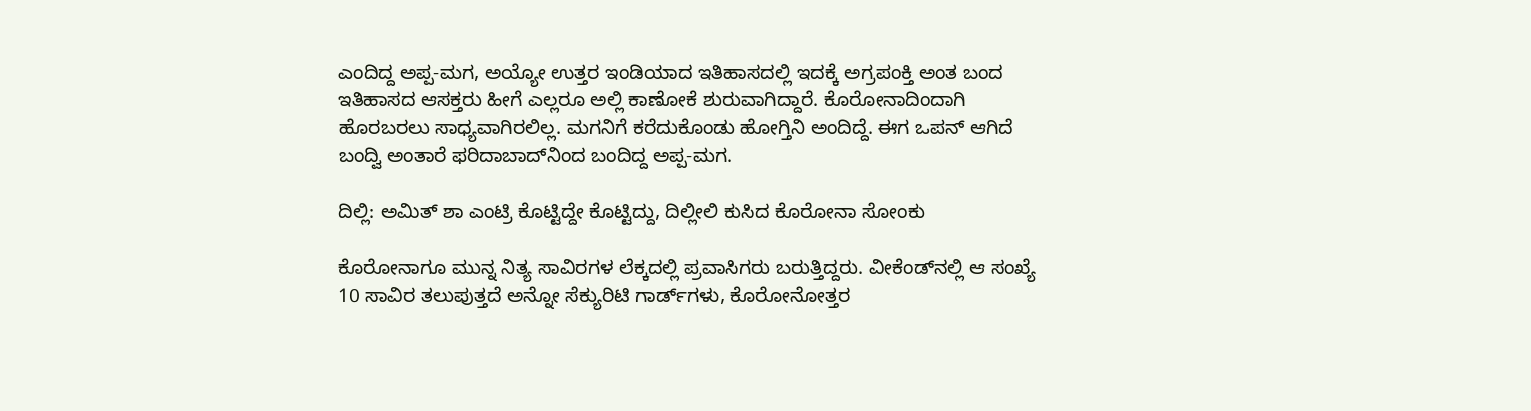ಎಂದಿದ್ದ ಅಪ್ಪ-ಮಗ, ಅಯ್ಯೋ ಉತ್ತರ ಇಂಡಿಯಾದ ಇತಿಹಾಸದಲ್ಲಿ ಇದಕ್ಕೆ ಅಗ್ರಪಂಕ್ತಿ ಅಂತ ಬಂದ ಇತಿಹಾಸದ ಆಸಕ್ತರು ಹೀಗೆ ಎಲ್ಲರೂ ಅಲ್ಲಿ ಕಾಣೋಕೆ ಶುರುವಾಗಿದ್ದಾರೆ. ಕೊರೋನಾದಿಂದಾಗಿ ಹೊರಬರಲು ಸಾಧ್ಯವಾಗಿರಲಿಲ್ಲ. ಮಗನಿಗೆ ಕರೆದುಕೊಂಡು ಹೋಗ್ತಿನಿ ಅಂದಿದ್ದೆ. ಈಗ ಒಪನ್‌ ಆಗಿದೆ ಬಂದ್ವಿ ಅಂತಾರೆ ಫರಿದಾಬಾದ್‌ನಿಂದ ಬಂದಿದ್ದ ಅಪ್ಪ-ಮಗ.

ದಿಲ್ಲಿ: ಅಮಿತ್ ಶಾ ಎಂಟ್ರಿ ಕೊಟ್ಟಿದ್ದೇ ಕೊಟ್ಟಿದ್ದು, ದಿಲ್ಲೀಲಿ ಕುಸಿದ ಕೊರೋನಾ ಸೋಂಕು

ಕೊರೋನಾಗೂ ಮುನ್ನ ನಿತ್ಯ ಸಾವಿರಗಳ ಲೆಕ್ಕದಲ್ಲಿ ಪ್ರವಾಸಿಗರು ಬರುತ್ತಿದ್ದರು. ವೀಕೆಂಡ್‌ನಲ್ಲಿ ಆ ಸಂಖ್ಯೆ 10 ಸಾವಿರ ತಲುಪುತ್ತದೆ ಅನ್ನೋ ಸೆಕ್ಯುರಿಟಿ ಗಾರ್ಡ್‌ಗಳು, ಕೊರೋನೋತ್ತರ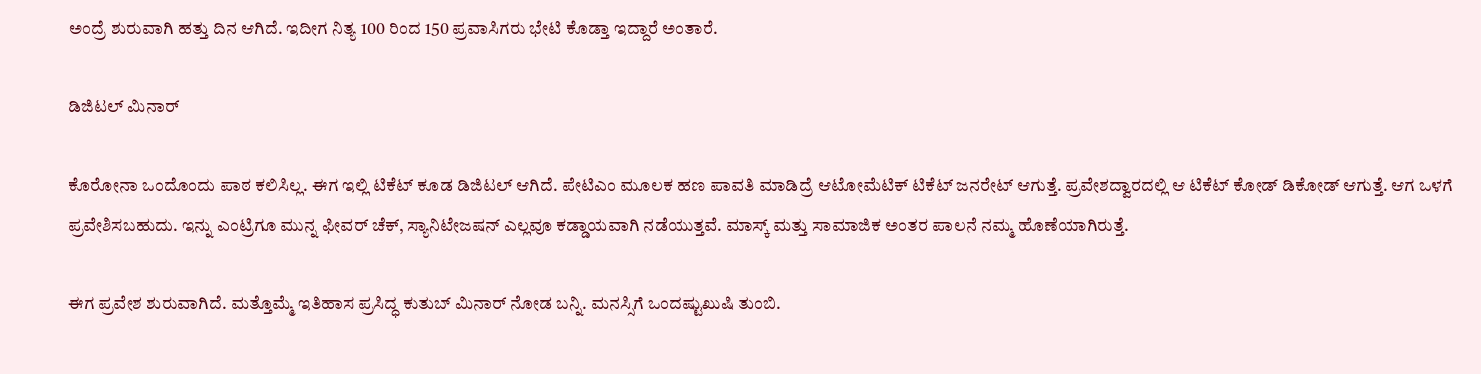ಅಂದ್ರೆ ಶುರುವಾಗಿ ಹತ್ತು ದಿನ ಆಗಿದೆ. ಇದೀಗ ನಿತ್ಯ 100 ರಿಂದ 150 ಪ್ರವಾಸಿಗರು ಭೇಟಿ ಕೊಡ್ತಾ ಇದ್ದಾರೆ ಅಂತಾರೆ.

ಡಿಜಿಟಲ್‌ ಮಿನಾರ್‌

ಕೊರೋನಾ ಒಂದೊಂದು ಪಾಠ ಕಲಿಸಿಲ್ಲ. ಈಗ ಇಲ್ಲಿ ಟಿಕೆಟ್‌ ಕೂಡ ಡಿಜಿಟಲ್‌ ಆಗಿದೆ. ಪೇಟಿಎಂ ಮೂಲಕ ಹಣ ಪಾವತಿ ಮಾಡಿದ್ರೆ ಆಟೋಮೆಟಿಕ್‌ ಟಿಕೆಟ್‌ ಜನರೇಟ್‌ ಆಗುತ್ತೆ. ಪ್ರವೇಶದ್ವಾರದಲ್ಲಿ ಆ ಟಿಕೆಟ್‌ ಕೋಡ್‌ ಡಿಕೋಡ್‌ ಆಗುತ್ತೆ. ಆಗ ಒಳಗೆ ಪ್ರವೇಶಿಸಬಹುದು. ಇನ್ನು ಎಂಟ್ರಿಗೂ ಮುನ್ನ ಫೀವರ್‌ ಚೆಕ್‌, ಸ್ಯಾನಿಟೇಜಷನ್‌ ಎಲ್ಲವೂ ಕಡ್ಡಾಯವಾಗಿ ನಡೆಯುತ್ತವೆ. ಮಾಸ್ಕ್‌ ಮತ್ತು ಸಾಮಾಜಿಕ ಅಂತರ ಪಾಲನೆ ನಮ್ಮ ಹೊಣೆಯಾಗಿರುತ್ತೆ.

ಈಗ ಪ್ರವೇಶ ಶುರುವಾಗಿದೆ. ಮತ್ತೊಮ್ಮೆ ಇತಿಹಾಸ ಪ್ರಸಿದ್ಧ ಕುತುಬ್‌ ಮಿನಾರ್‌ ನೋಡ ಬನ್ನಿ. ಮನಸ್ಸಿಗೆ ಒಂದಷ್ಟುಖುಷಿ ತುಂಬಿ.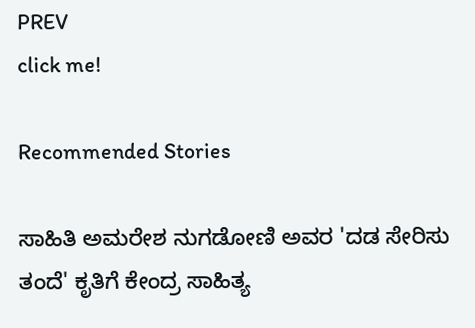PREV
click me!

Recommended Stories

ಸಾಹಿತಿ ಅಮರೇಶ ನುಗಡೋಣಿ ಅವರ 'ದಡ ಸೇರಿಸು ತಂದೆ' ಕೃತಿಗೆ ಕೇಂದ್ರ ಸಾಹಿತ್ಯ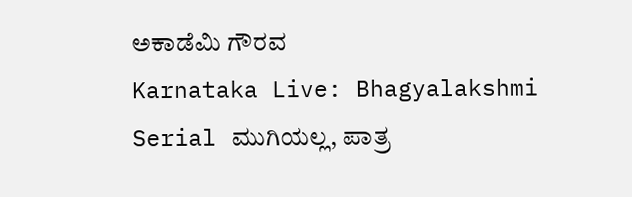ಅಕಾಡೆಮಿ ಗೌರವ
Karnataka Live: Bhagyalakshmi Serial ಮುಗಿಯಲ್ಲ, ಪಾತ್ರ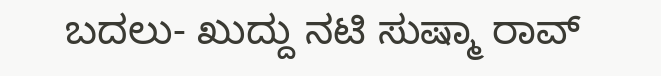ಬದಲು- ಖುದ್ದು ನಟಿ ಸುಷ್ಮಾ ರಾವ್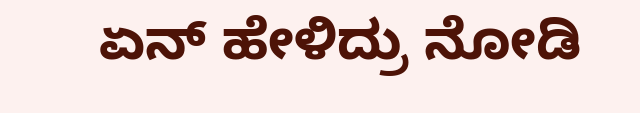ಏನ್ ಹೇಳಿದ್ರು ನೋಡಿ